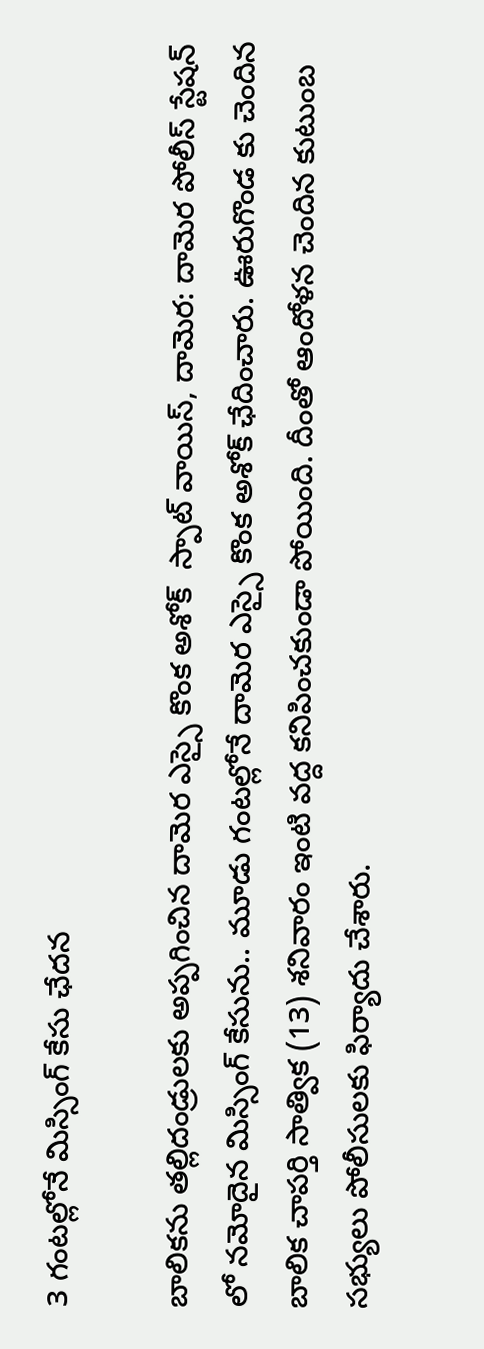3 గంటల్లోనే మిస్సింగ్ కేసు ఛేదన

బాలికను తల్లిదండ్రులకు అప్పగించిన దామెర ఎస్సై కొంక అశోక్  స్పాట్ వాయిస్, దామెర: దామెర పోలీస్ స్టేషన్ లో నమోదైన మిస్సింగ్ కేసును.. మూడు గంటల్లోనే దామెర ఎస్సై కొంక అశోక్ ఛేదించారు. ఊరుగొండ కు చెందిన బాలిక చాపర్తి సాత్విక (13) శనివారం ఇంటి వద్ద కనిపించకుండా పోయింది. దీంతో ఆందోళన చెందిన కుటుంబ సభ్యులు పోలీసులకు ఫిర్యాదు చేశారు.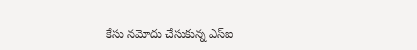కేసు నమోదు చేసుకున్న ఎస్ఐ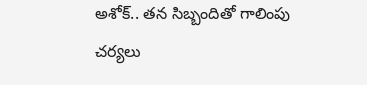అశోక్.. తన సిబ్బందితో గాలింపు చర్యలు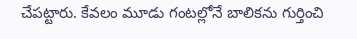చేపట్టారు. కేవలం మూడు గంటల్లోనే బాలికను గుర్తించి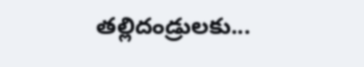తల్లిదండ్రులకు...